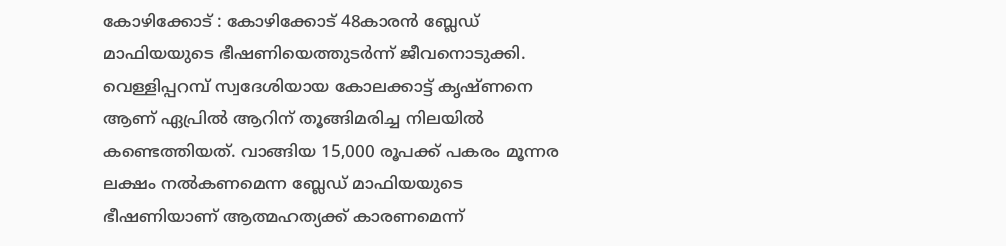കോഴിക്കോട് : കോഴിക്കോട് 48കാരൻ ബ്ലേഡ് മാഫിയയുടെ ഭീഷണിയെത്തുടർന്ന് ജീവനൊടുക്കി. വെള്ളിപ്പറമ്പ് സ്വദേശിയായ കോലക്കാട്ട് കൃഷ്ണനെ ആണ് ഏപ്രിൽ ആറിന് തൂങ്ങിമരിച്ച നിലയിൽ കണ്ടെത്തിയത്. വാങ്ങിയ 15,000 രൂപക്ക് പകരം മൂന്നര ലക്ഷം നൽകണമെന്ന ബ്ലേഡ് മാഫിയയുടെ ഭീഷണിയാണ് ആത്മഹത്യക്ക് കാരണമെന്ന്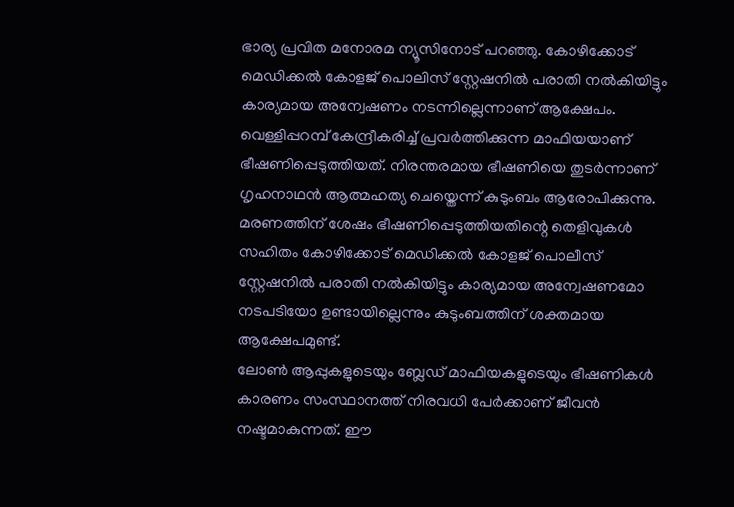ഭാര്യ പ്രവിത മനോരമ ന്യൂസിനോട് പറഞ്ഞു. കോഴിക്കോട് മെഡിക്കൽ കോളജ് പൊലിസ് സ്റ്റേഷനിൽ പരാതി നൽകിയിട്ടും കാര്യമായ അന്വേഷണം നടന്നില്ലെന്നാണ് ആക്ഷേപം.
വെള്ളിപ്പറമ്പ് കേന്ദ്രീകരിച്ച് പ്രവർത്തിക്കുന്ന മാഫിയയാണ് ഭീഷണിപ്പെടുത്തിയത്. നിരന്തരമായ ഭീഷണിയെ തുടർന്നാണ് ഗൃഹനാഥൻ ആത്മഹത്യ ചെയ്തെന്ന് കുടുംബം ആരോപിക്കുന്നു. മരണത്തിന് ശേഷം ഭീഷണിപ്പെടുത്തിയതിന്റെ തെളിവുകൾ സഹിതം കോഴിക്കോട് മെഡിക്കൽ കോളജ് പൊലീസ് സ്റ്റേഷനിൽ പരാതി നൽകിയിട്ടും കാര്യമായ അന്വേഷണമോ നടപടിയോ ഉണ്ടായില്ലെന്നും കുടുംബത്തിന് ശക്തമായ ആക്ഷേപമുണ്ട്.
ലോൺ ആപ്പുകളുടെയും ബ്ലേഡ് മാഫിയകളുടെയും ഭീഷണികൾ കാരണം സംസ്ഥാനത്ത് നിരവധി പേർക്കാണ് ജീവൻ നഷ്ടമാകുന്നത്. ഈ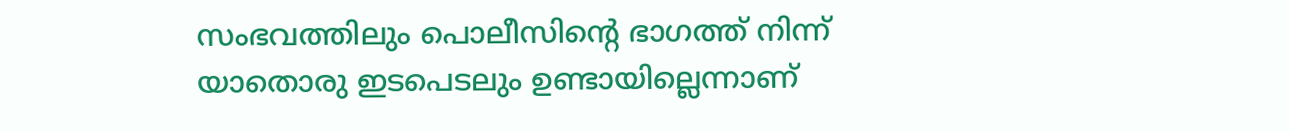സംഭവത്തിലും പൊലീസിന്റെ ഭാഗത്ത് നിന്ന് യാതൊരു ഇടപെടലും ഉണ്ടായില്ലെന്നാണ്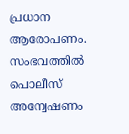പ്രധാന ആരോപണം. സംഭവത്തിൽ പൊലീസ് അന്വേഷണം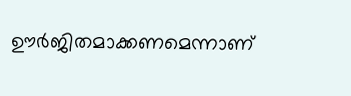ഊർജിതമാക്കണമെന്നാണ്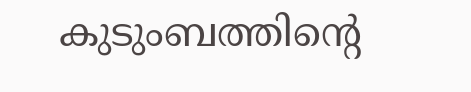കുടുംബത്തിന്റെ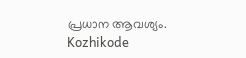പ്രധാന ആവശ്യം.
Kozhikode